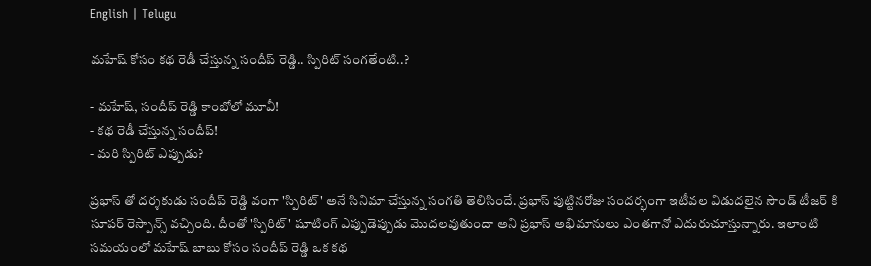English | Telugu

మహేష్ కోసం కథ రెడీ చేస్తున్న సందీప్ రెడ్డి.. స్పిరిట్ సంగతేంటి..?

- మహేష్, సందీప్ రెడ్డి కాంబోలో మూవీ!
- కథ రెడీ చేస్తున్న సందీప్!
- మరి స్పిరిట్ ఎప్పుడు?

ప్రభాస్ తో దర్శకుడు సందీప్ రెడ్డి వంగా 'స్పిరిట్' అనే సినిమా చేస్తున్న సంగతి తెలిసిందే. ప్రభాస్ పుట్టినరోజు సందర్భంగా ఇటీవల విడుదలైన సౌండ్ టీజర్ కి సూపర్ రెస్పాన్స్ వచ్చింది. దీంతో 'స్పిరిట్' షూటింగ్ ఎప్పుడెప్పుడు మొదలవుతుందా అని ప్రభాస్ అభిమానులు ఎంతగానో ఎదురుచూస్తున్నారు. ఇలాంటి సమయంలో మహేష్ బాబు కోసం సందీప్ రెడ్డి ఒక కథ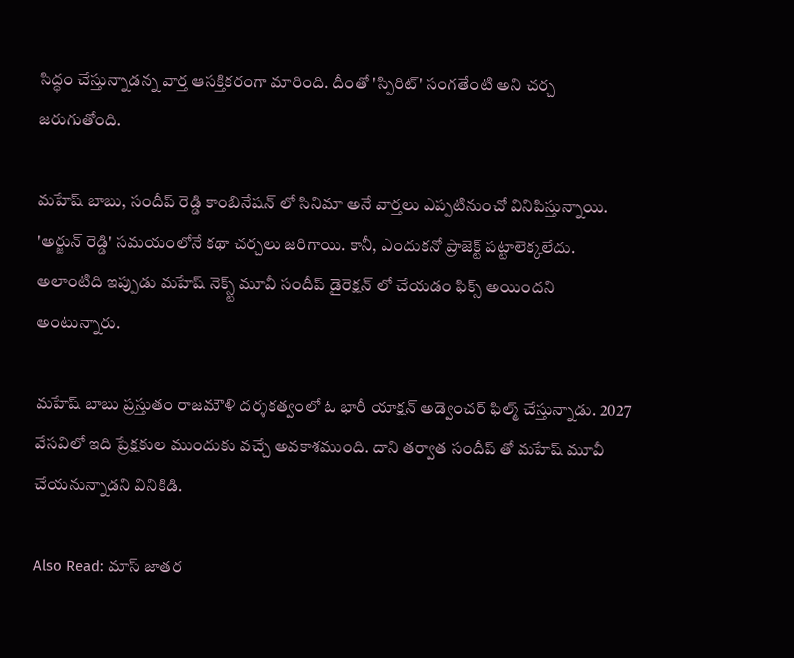సిద్ధం చేస్తున్నాడన్న వార్త ఆసక్తికరంగా మారింది. దీంతో 'స్పిరిట్' సంగతేంటి అని చర్చ జరుగుతోంది.

మహేష్ బాబు, సందీప్ రెడ్డి కాంబినేషన్ లో సినిమా అనే వార్తలు ఎప్పటినుంచో వినిపిస్తున్నాయి. 'అర్జున్ రెడ్డి' సమయంలోనే కథా చర్చలు జరిగాయి. కానీ, ఎందుకనో ప్రాజెక్ట్ పట్టాలెక్కలేదు. అలాంటిది ఇప్పుడు మహేష్ నెక్స్ట్ మూవీ సందీప్ డైరెక్షన్ లో చేయడం ఫిక్స్ అయిందని అంటున్నారు.

మహేష్ బాబు ప్రస్తుతం రాజమౌళి దర్శకత్వంలో ఓ భారీ యాక్షన్ అడ్వెంచర్ ఫిల్మ్ చేస్తున్నాడు. 2027 వేసవిలో ఇది ప్రేక్షకుల ముందుకు వచ్చే అవకాశముంది. దాని తర్వాత సందీప్ తో మహేష్ మూవీ చేయనున్నాడని వినికిడి.

Also Read: మాస్ జాతర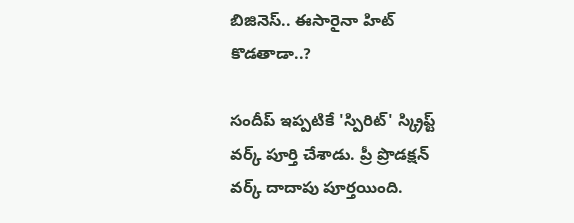బిజినెస్.. ఈసారైనా హిట్ కొడతాడా..?

సందీప్ ఇప్పటికే 'స్పిరిట్' స్క్రిప్ట్ వర్క్ పూర్తి చేశాడు. ప్రీ ప్రొడక్షన్ వర్క్ దాదాపు పూర్తయింది.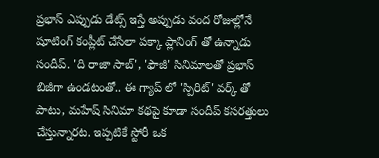ప్రభాస్ ఎప్పుడు డేట్స్ ఇస్తే అప్పుడు వంద రోజుల్లోనే షూటింగ్ కంప్లీట్ చేసేలా పక్కా ప్లానింగ్ తో ఉన్నాడు సందీప్. 'ది రాజా సాబ్', 'ఫౌజీ' సినిమాలతో ప్రభాస్ బిజీగా ఉండటంతో.. ఈ గ్యాప్ లో 'స్పిరిట్' వర్క్ తో పాటు, మహేష్ సినిమా కథపై కూడా సందీప్ కసరత్తులు చేస్తున్నారట. ఇప్పటికే స్టోరీ ఒక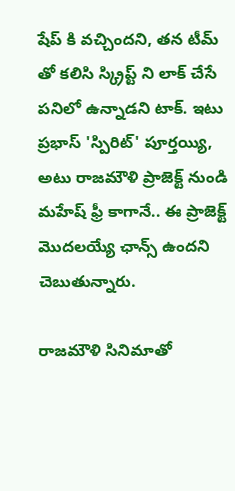షేప్ కి వచ్చిందని, తన టీమ్ తో కలిసి స్క్రిప్ట్ ని లాక్ చేసే పనిలో ఉన్నాడని టాక్. ఇటు ప్రభాస్ 'స్పిరిట్' పూర్తయ్యి, అటు రాజమౌళి ప్రాజెక్ట్ నుండి మహేష్ ఫ్రీ కాగానే.. ఈ ప్రాజెక్ట్ మొదలయ్యే ఛాన్స్ ఉందని చెబుతున్నారు.

రాజమౌళి సినిమాతో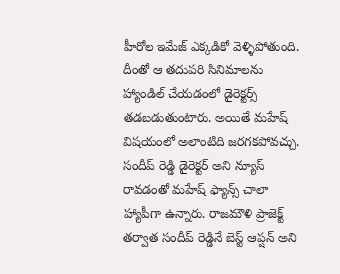హీరోల ఇమేజ్ ఎక్కడికో వెళ్ళిపోతుంది. దీంతో ఆ తదుపరి సినిమాలను హ్యాండిల్ చేయడంలో డైరెక్టర్స్ తడబడుతుంటారు. అయితే మహేష్ విషయంలో అలాంటిది జరగకపోవచ్చు. సందీప్ రెడ్డి డైరెక్టర్ అని న్యూస్ రావడంతో మహేష్ ఫ్యాన్స్ చాలా హ్యాపీగా ఉన్నారు. రాజమౌళి ప్రాజెక్ట్ తర్వాత సందీప్ రెడ్డినే బెస్ట్ ఆప్షన్ అని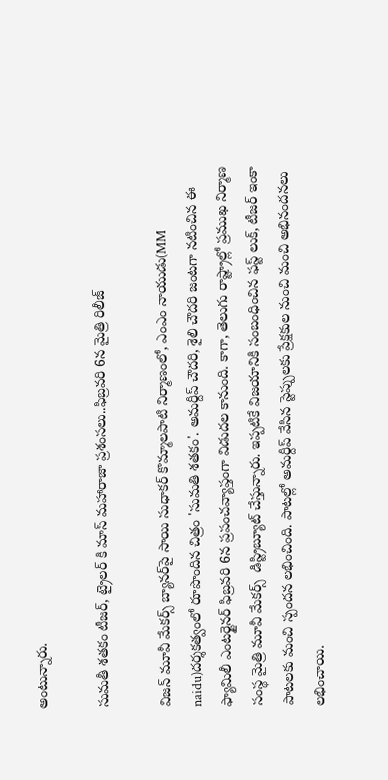అంటున్నారు.

సుమతీ శతకం టీజర్, ట్రైలర్ కి మాస్ మహారాజా ప్రశంసలు..ఫిబ్రవరి 6న మైత్రి రిలీజ్

విజన్ మూవీ మేకర్స్ బ్యానర్‌పై సాయి సుధాకర్ కొమ్మాలపాటి నిర్మాణంలో, ఎంఎం నాయుడు(MM naidu)దర్శకత్వంలో రూపొందిన చిత్రం 'సుమతి శతకం'. అమర్దీప్ చౌదరి, శైలి చౌదరి జంటగా నటించిన ఈ ఫ్యామిలీ ఎంటర్టైనర్ ఫిబ్రవరి 6న ప్రపంచవ్యాప్తంగా విడుదల కానుంది. కాగా, తెలుగు రాష్ట్రాల్లో ప్రముఖ నిర్మాణ సంస్థ మైత్రి మూవీ మేకర్స్  డిస్ట్రిబ్యూట్ చేస్తున్నారు. ఇప్పటికే విజయానికి సంబంధించిన ఫస్ట్ లుక్, టీజర్ ఇంకా పాటలకు మంచి స్పందన లభించింది. పాటల్లో అమర్దీప్ వేసిన స్టెప్పులకు ప్రేక్షకుల నుంచి మంచి అభినందనలు లభించాయి.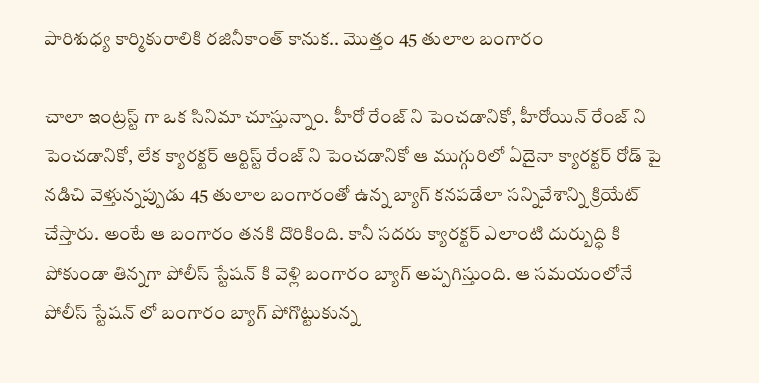పారిశుధ్య కార్మికురాలికి రజినీకాంత్ కానుక.. మొత్తం 45 తులాల బంగారం

చాలా ఇంట్రస్ట్ గా ఒక సినిమా చూస్తున్నాం. హీరో రేంజ్ ని పెంచడానికో, హీరోయిన్ రేంజ్ ని పెంచడానికో, లేక క్యారక్టర్ ఆర్టిస్ట్ రేంజ్ ని పెంచడానికో ఆ ముగ్గురిలో ఏదైనా క్యారక్టర్ రోడ్ పై నడిచి వెళ్తున్నప్పుడు 45 తులాల బంగారంతో ఉన్న బ్యాగ్ కనపడేలా సన్నివేశాన్ని క్రియేట్ చేస్తారు. అంటే ఆ బంగారం తనకి దొరికింది. కానీ సదరు క్యారక్టర్ ఎలాంటి దుర్బుద్ధి కి పోకుండా తిన్నగా పోలీస్ స్టేషన్ కి వెళ్లి బంగారం బ్యాగ్ అప్పగిస్తుంది. ఆ సమయంలోనే పోలీస్ స్టేషన్ లో బంగారం బ్యాగ్ పోగొట్టుకున్న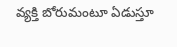వ్యక్తి బోరుమంటూ ఏడుస్తూ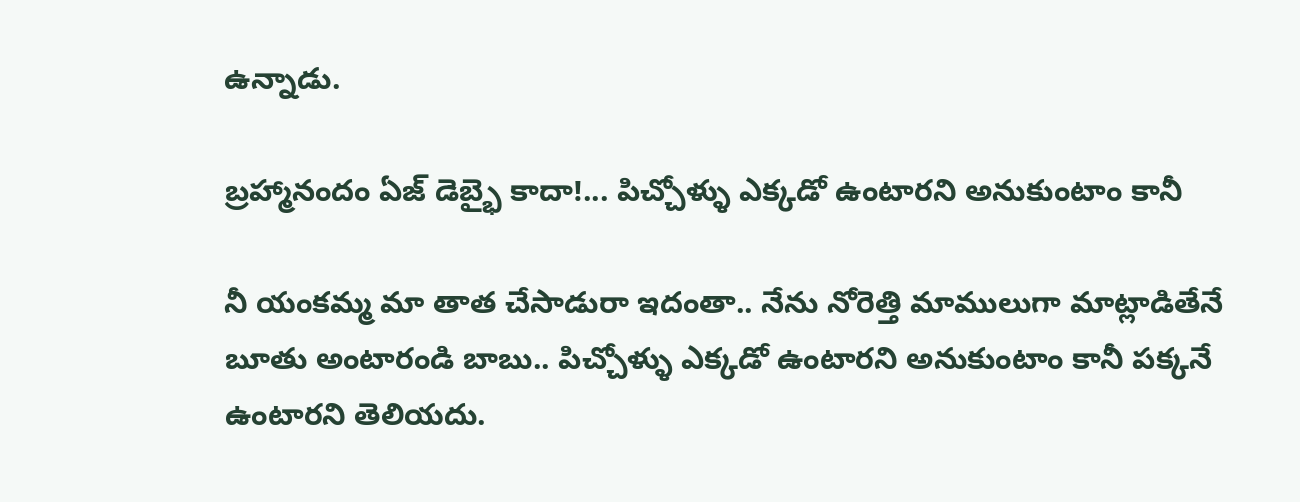ఉన్నాడు.

బ్రహ్మానందం ఏజ్ డెబ్భై కాదా!... పిచ్చోళ్ళు ఎక్కడో ఉంటారని అనుకుంటాం కానీ

నీ యంకమ్మ మా తాత చేసాడురా ఇదంతా.. నేను నోరెత్తి మాములుగా మాట్లాడితేనే బూతు అంటారండి బాబు.. పిచ్చోళ్ళు ఎక్కడో ఉంటారని అనుకుంటాం కానీ పక్కనే ఉంటారని తెలియదు.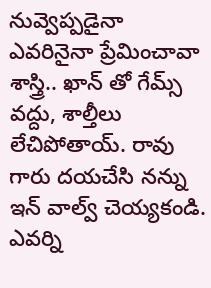నువ్వెప్పడైనా ఎవరినైనా ప్రేమించావా శాస్త్రి.. ఖాన్ తో గేమ్స్ వద్దు, శాల్తీలు లేచిపోతాయ్. రావు గారు దయచేసి నన్ను ఇన్ వాల్వ్ చెయ్యకండి. ఎవర్ని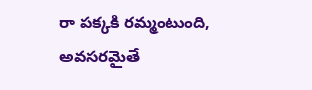రా పక్కకి రమ్మంటుంది, అవసరమైతే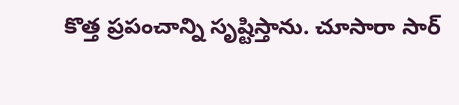కొత్త ప్రపంచాన్ని సృష్టిస్తాను. చూసారా సార్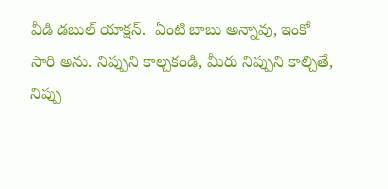వీడి డబుల్ యాక్షన్.  ఏంటి బాబు అన్నావు, ఇంకో సారి అను. నిప్పుని కాల్చకండి, మీరు నిప్పుని కాల్చితే, నిప్పు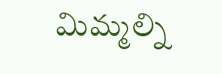మిమ్మల్ని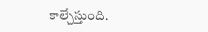కాల్చేస్తుంది.